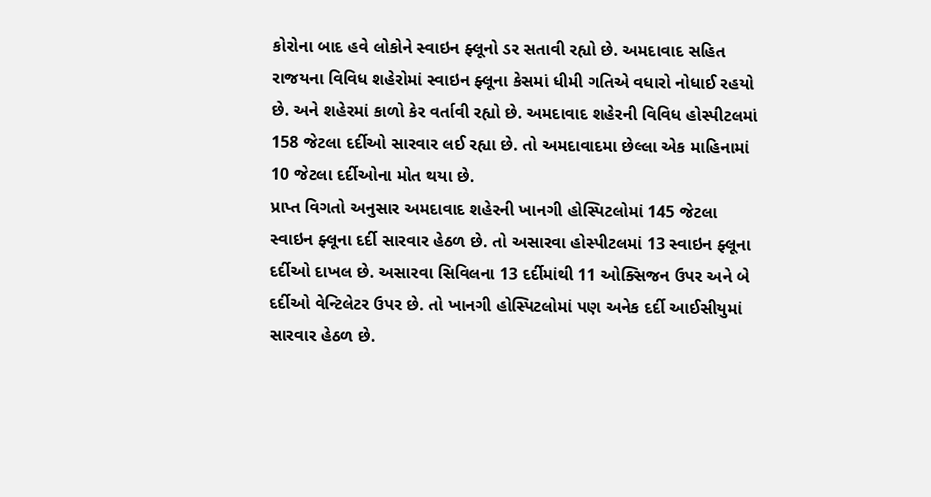કોરોના બાદ હવે લોકોને સ્વાઇન ફ્લૂનો ડર સતાવી રહ્યો છે. અમદાવાદ સહિત રાજયના વિવિધ શહેરોમાં સ્વાઇન ફ્લૂના કેસમાં ધીમી ગતિએ વધારો નોધાઈ રહયો છે. અને શહેરમાં કાળો કેર વર્તાવી રહ્યો છે. અમદાવાદ શહેરની વિવિધ હોસ્પીટલમાં 158 જેટલા દર્દીઓ સારવાર લઈ રહ્યા છે. તો અમદાવાદમા છેલ્લા એક માહિનામાં 10 જેટલા દર્દીઓના મોત થયા છે.
પ્રાપ્ત વિગતો અનુસાર અમદાવાદ શહેરની ખાનગી હોસ્પિટલોમાં 145 જેટલા સ્વાઇન ફ્લૂના દર્દી સારવાર હેઠળ છે. તો અસારવા હોસ્પીટલમાં 13 સ્વાઇન ફ્લૂના દર્દીઓ દાખલ છે. અસારવા સિવિલના 13 દર્દીમાંથી 11 ઓક્સિજન ઉપર અને બે દર્દીઓ વેન્ટિલેટર ઉપર છે. તો ખાનગી હોસ્પિટલોમાં પણ અનેક દર્દી આઈસીયુમાં સારવાર હેઠળ છે.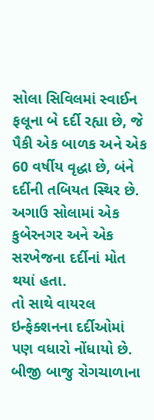સોલા સિવિલમાં સ્વાઈન ફલૂના બે દર્દી રહ્યા છે, જે પૈકી એક બાળક અને એક 60 વર્ષીય વૃદ્ધા છે, બંને દર્દીની તબિયત સ્થિર છે. અગાઉ સોલામાં એક કુબેરનગર અને એક સરખેજના દર્દીનાં મોત થયાં હતા.
તો સાથે વાયરલ ઇન્ફેક્શનના દર્દીઓમાં પણ વધારો નોંધાયો છે. બીજી બાજુ રોગચાળાના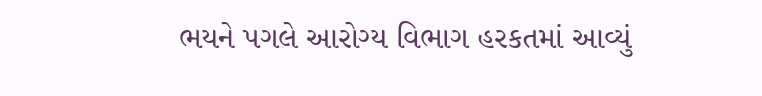ભયને પગલે આરોગ્ય વિભાગ હરકતમાં આવ્યું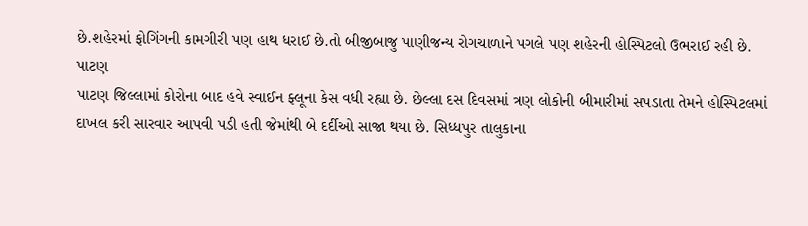છે.શહેરમાં ફોગિંગની કામગીરી પણ હાથ ધરાઈ છે.તો બીજીબાજુ પાણીજન્ય રોગચાળાને પગલે પણ શહેરની હોસ્પિટલો ઉભરાઈ રહી છે.
પાટણ
પાટણ જિલ્લામાં કોરોના બાદ હવે સ્વાઈન ફ્લૂના કેસ વધી રહ્યા છે. છેલ્લા દસ દિવસમાં ત્રણ લોકોની બીમારીમાં સપડાતા તેમને હોસ્પિટલમાં દાખલ કરી સારવાર આપવી પડી હતી જેમાંથી બે દર્દીઓ સાજા થયા છે. સિધ્ધપુર તાલુકાના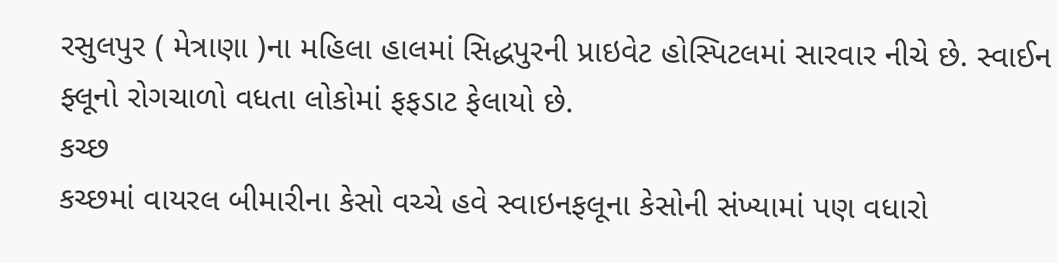રસુલપુર ( મેત્રાણા )ના મહિલા હાલમાં સિદ્ધપુરની પ્રાઇવેટ હોસ્પિટલમાં સારવાર નીચે છે. સ્વાઈન ફ્લૂનો રોગચાળો વધતા લોકોમાં ફફડાટ ફેલાયો છે.
કચ્છ
કચ્છમાં વાયરલ બીમારીના કેસો વચ્ચે હવે સ્વાઇનફલૂના કેસોની સંખ્યામાં પણ વધારો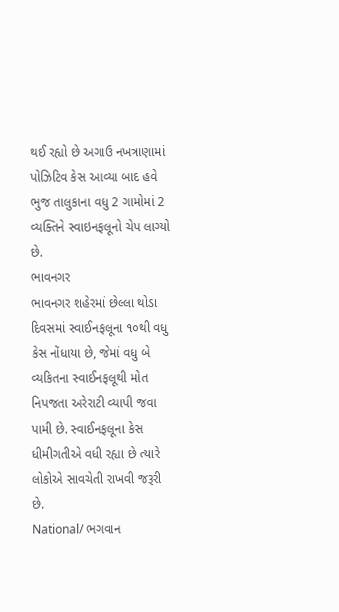થઈ રહ્યો છે અગાઉ નખત્રાણામાં પોઝિટિવ કેસ આવ્યા બાદ હવે ભુજ તાલુકાના વધુ 2 ગામોમાં 2 વ્યક્તિને સ્વાઇનફલૂનો ચેપ લાગ્યો છે.
ભાવનગર
ભાવનગર શહેરમાં છેલ્લા થોડા દિવસમાં સ્વાઈનફલૂના ૧૦થી વધુ કેસ નોંધાયા છે, જેમાં વધુ બે વ્યકિતના સ્વાઈનફલૂથી મોત નિપજતા અરેરાટી વ્યાપી જવા પામી છે. સ્વાઈનફલૂના કેસ ધીમીગતીએ વધી રહ્યા છે ત્યારે લોકોએ સાવચેતી રાખવી જરૂરી છે.
National/ ભગવાન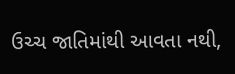ઉચ્ચ જાતિમાંથી આવતા નથી,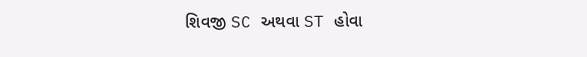શિવજી SC અથવા ST હોવા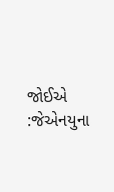જોઈએ :જેએનયુના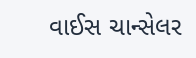વાઈસ ચાન્સેલર